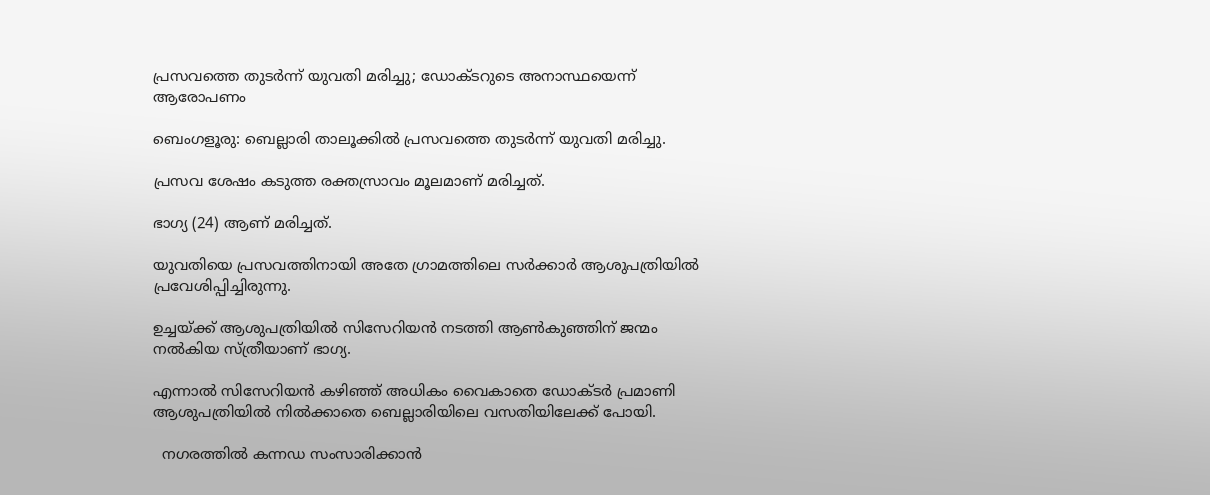പ്രസവത്തെ തുടർന്ന് യുവതി മരിച്ചു; ഡോക്ടറുടെ അനാസ്ഥയെന്ന് ആരോപണം

ബെംഗളൂരു: ബെല്ലാരി താലൂക്കിൽ പ്രസവത്തെ തുടർന്ന് യുവതി മരിച്ചു.

പ്രസവ ശേഷം കടുത്ത രക്തസ്രാവം മൂലമാണ് മരിച്ചത്.

ഭാഗ്യ (24) ആണ് മരിച്ചത്.

യുവതിയെ പ്രസവത്തിനായി അതേ ഗ്രാമത്തിലെ സർക്കാർ ആശുപത്രിയിൽ പ്രവേശിപ്പിച്ചിരുന്നു.

ഉച്ചയ്ക്ക് ആശുപത്രിയിൽ സിസേറിയൻ നടത്തി ആൺകുഞ്ഞിന് ജന്മം നൽകിയ സ്ത്രീയാണ് ഭാഗ്യ.

എന്നാൽ സിസേറിയൻ കഴിഞ്ഞ് അധികം വൈകാതെ ഡോക്ടർ പ്രമാണി ആശുപത്രിയിൽ നിൽക്കാതെ ബെല്ലാരിയിലെ വസതിയിലേക്ക് പോയി.

  നഗരത്തിൽ കന്നഡ സംസാരിക്കാൻ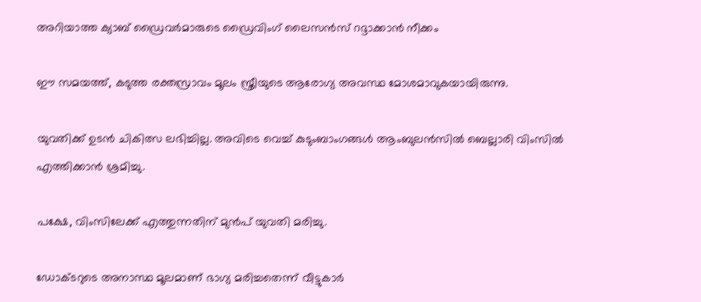അറിയാത്ത ക്യാബ് ഡ്രൈവർമാരുടെ ഡ്രൈവിംഗ് ലൈസൻസ് റദ്ദാക്കാൻ നീക്കം

ഈ സമയത്ത്, കടുത്ത രക്തസ്രാവം മൂലം സ്ത്രീയുടെ ആരോഗ്യ അവസ്ഥ മോശമാവുകയായിരുന്നു.

യുവതിക്ക് ഉടൻ ചികിത്സ ലഭിച്ചില്ല. അവിടെ വെച്ച് കുടുംബാംഗങ്ങൾ ആംബുലൻസിൽ ബെല്ലാരി വിംസിൽ എത്തിക്കാൻ ശ്രമിച്ചു.

പക്ഷേ, വിംസിലേക്ക് എത്തുന്നതിന് മുൻപ് യുവതി മരിച്ചു.

ഡോക്ടറുടെ അനാസ്ഥ മൂലമാണ് ഭാഗ്യ മരിച്ചതെന്ന് വീട്ടുകാർ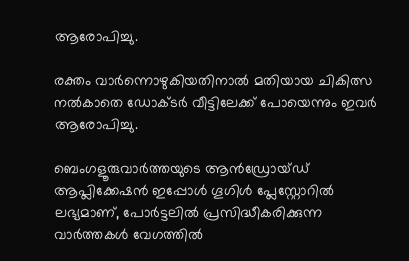ആരോപിച്ചു.

രക്തം വാർന്നൊഴുകിയതിനാൽ മതിയായ ചികിത്സ നൽകാതെ ഡോക്ടർ വീട്ടിലേക്ക് പോയെന്നും ഇവർ ആരോപിച്ചു.

ബെംഗളൂരുവാർത്തയുടെ ആൻഡ്രോയ്ഡ് ആപ്ലിക്കേഷൻ ഇപ്പോൾ ഗൂഗിൾ പ്ലേസ്റ്റോറിൽ ലഭ്യമാണ്, പോർട്ടലിൽ പ്രസിദ്ധീകരിക്കുന്ന വാർത്തകൾ വേഗത്തിൽ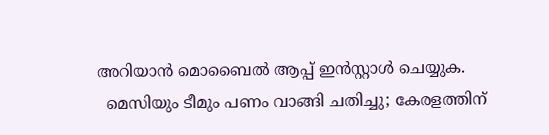അറിയാൻ മൊബൈൽ ആപ്പ് ഇൻസ്റ്റാൾ ചെയ്യുക.
  മെസിയും ടീമും പണം വാങ്ങി ചതിച്ചു; കേരളത്തിന്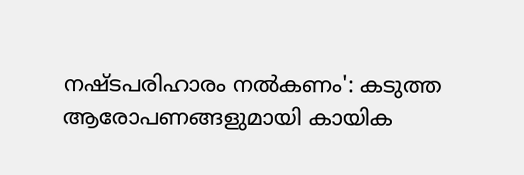നഷ്ടപരിഹാരം നൽകണം': കടുത്ത ആരോപണങ്ങളുമായി കായിക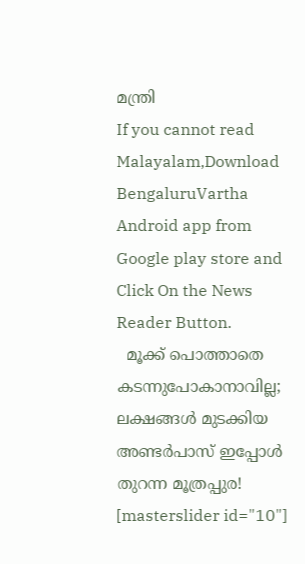മന്ത്രി
If you cannot read Malayalam,Download BengaluruVartha Android app from Google play store and Click On the News Reader Button.
  മൂക്ക് പൊത്താതെ കടന്നുപോകാനാവില്ല; ലക്ഷങ്ങൾ മുടക്കിയ അണ്ടർപാസ് ഇപ്പോൾ തുറന്ന മൂത്രപ്പുര!
[masterslider id="10"]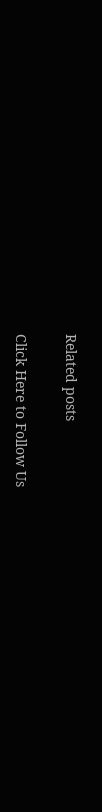Related posts

Click Here to Follow Us